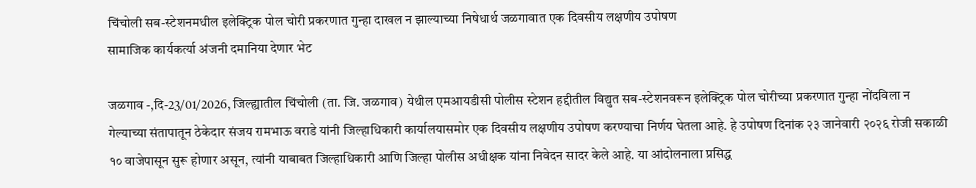चिंचोली सब-स्टेशनमधील इलेक्ट्रिक पोल चोरी प्रकरणात गुन्हा दाखल न झाल्याच्या निषेधार्थ जळगावात एक दिवसीय लक्षणीय उपोषण
सामाजिक कार्यकर्त्या अंजनी दमानिया देणार भेट

जळगाव -,दि-23/01/2026, जिल्ह्यातील चिंचोली (ता. जि. जळगाव) येथील एमआयडीसी पोलीस स्टेशन हद्दीतील विद्युत सब-स्टेशनवरून इलेक्ट्रिक पोल चोरीच्या प्रकरणात गुन्हा नोंदविला न गेल्याच्या संतापातून ठेकेदार संजय रामभाऊ वराडे यांनी जिल्हाधिकारी कार्यालयासमोर एक दिवसीय लक्षणीय उपोषण करण्याचा निर्णय घेतला आहे. हे उपोषण दिनांक २३ जानेवारी २०२६ रोजी सकाळी १० वाजेपासून सुरू होणार असून, त्यांनी याबाबत जिल्हाधिकारी आणि जिल्हा पोलीस अधीक्षक यांना निवेदन सादर केले आहे. या आंदोलनाला प्रसिद्ध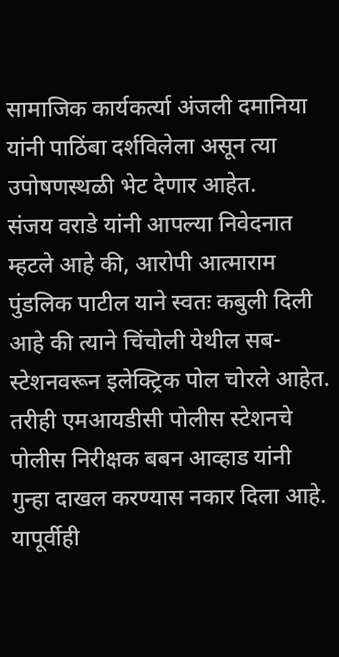सामाजिक कार्यकर्त्या अंजली दमानिया यांनी पाठिंबा दर्शविलेला असून त्या उपोषणस्थळी भेट देणार आहेत.
संजय वराडे यांनी आपल्या निवेदनात म्हटले आहे की, आरोपी आत्माराम पुंडलिक पाटील याने स्वतः कबुली दिली आहे की त्याने चिंचोली येथील सब-स्टेशनवरून इलेक्ट्रिक पोल चोरले आहेत. तरीही एमआयडीसी पोलीस स्टेशनचे पोलीस निरीक्षक बबन आव्हाड यांनी गुन्हा दाखल करण्यास नकार दिला आहे. यापूर्वीही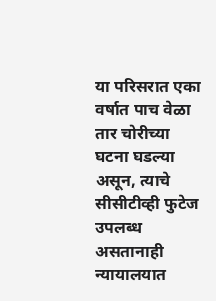या परिसरात एका वर्षात पाच वेळा तार चोरीच्या घटना घडल्या असून, त्याचे सीसीटीव्ही फुटेज उपलब्ध असतानाही न्यायालयात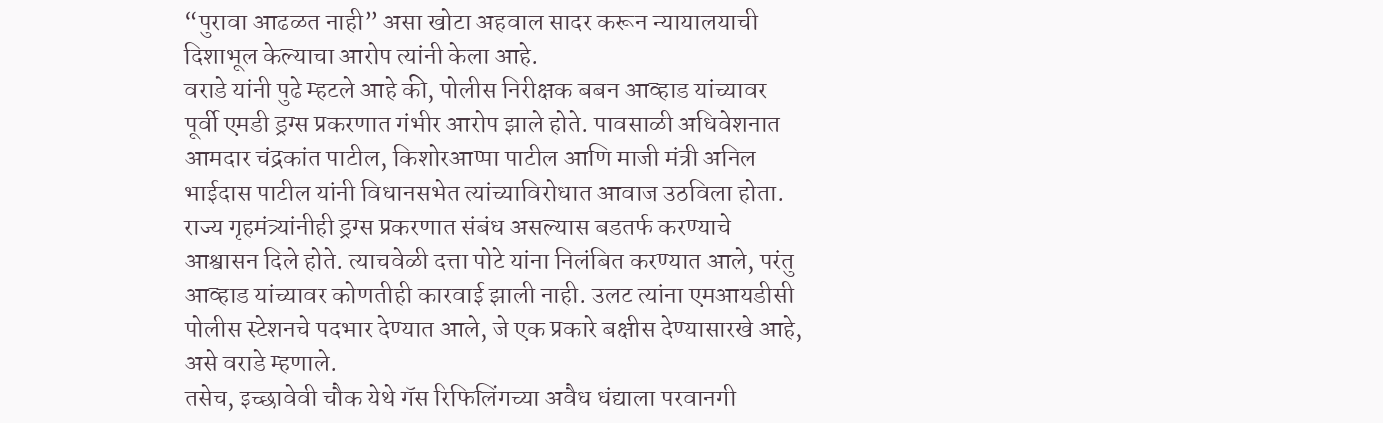“पुरावा आढळत नाही” असा खोटा अहवाल सादर करून न्यायालयाची दिशाभूल केल्याचा आरोप त्यांनी केला आहे.
वराडे यांनी पुढे म्हटले आहे की, पोलीस निरीक्षक बबन आव्हाड यांच्यावर पूर्वी एमडी ड्रग्स प्रकरणात गंभीर आरोप झाले होते. पावसाळी अधिवेशनात आमदार चंद्रकांत पाटील, किशोरआप्पा पाटील आणि माजी मंत्री अनिल भाईदास पाटील यांनी विधानसभेत त्यांच्याविरोधात आवाज उठविला होता. राज्य गृहमंत्र्यांनीही ड्रग्स प्रकरणात संबंध असल्यास बडतर्फ करण्याचे आश्वासन दिले होते. त्याचवेळी दत्ता पोटे यांना निलंबित करण्यात आले, परंतु आव्हाड यांच्यावर कोणतीही कारवाई झाली नाही. उलट त्यांना एमआयडीसी पोलीस स्टेशनचे पदभार देण्यात आले, जे एक प्रकारे बक्षीस देण्यासारखे आहे, असे वराडे म्हणाले.
तसेच, इच्छावेवी चौक येथे गॅस रिफिलिंगच्या अवैध धंद्याला परवानगी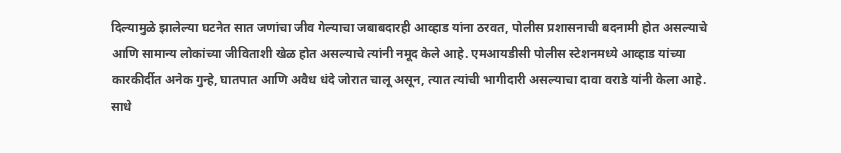दिल्यामुळे झालेल्या घटनेत सात जणांचा जीव गेल्याचा जबाबदारही आव्हाड यांना ठरवत, पोलीस प्रशासनाची बदनामी होत असल्याचे आणि सामान्य लोकांच्या जीविताशी खेळ होत असल्याचे त्यांनी नमूद केले आहे. एमआयडीसी पोलीस स्टेशनमध्ये आव्हाड यांच्या कारकीर्दीत अनेक गुन्हे, घातपात आणि अवैध धंदे जोरात चालू असून, त्यात त्यांची भागीदारी असल्याचा दावा वराडे यांनी केला आहे. साधे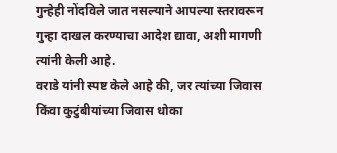गुन्हेही नोंदविले जात नसल्याने आपल्या स्तरावरून गुन्हा दाखल करण्याचा आदेश द्यावा, अशी मागणी त्यांनी केली आहे.
वराडे यांनी स्पष्ट केले आहे की, जर त्यांच्या जिवास किंवा कुटुंबीयांच्या जिवास धोका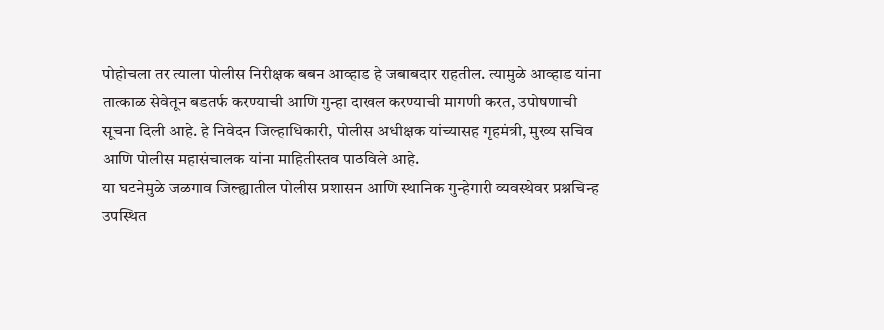पोहोचला तर त्याला पोलीस निरीक्षक बबन आव्हाड हे जबाबदार राहतील. त्यामुळे आव्हाड यांना तात्काळ सेवेतून बडतर्फ करण्याची आणि गुन्हा दाखल करण्याची मागणी करत, उपोषणाची सूचना दिली आहे. हे निवेदन जिल्हाधिकारी, पोलीस अधीक्षक यांच्यासह गृहमंत्री, मुख्य सचिव आणि पोलीस महासंचालक यांना माहितीस्तव पाठविले आहे.
या घटनेमुळे जळगाव जिल्ह्यातील पोलीस प्रशासन आणि स्थानिक गुन्हेगारी व्यवस्थेवर प्रश्नचिन्ह उपस्थित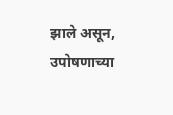झाले असून, उपोषणाच्या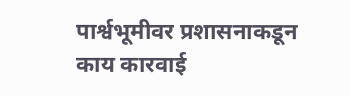पार्श्वभूमीवर प्रशासनाकडून काय कारवाई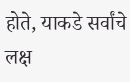होते, याकडे सर्वांचे लक्ष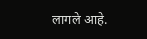लागले आहे.